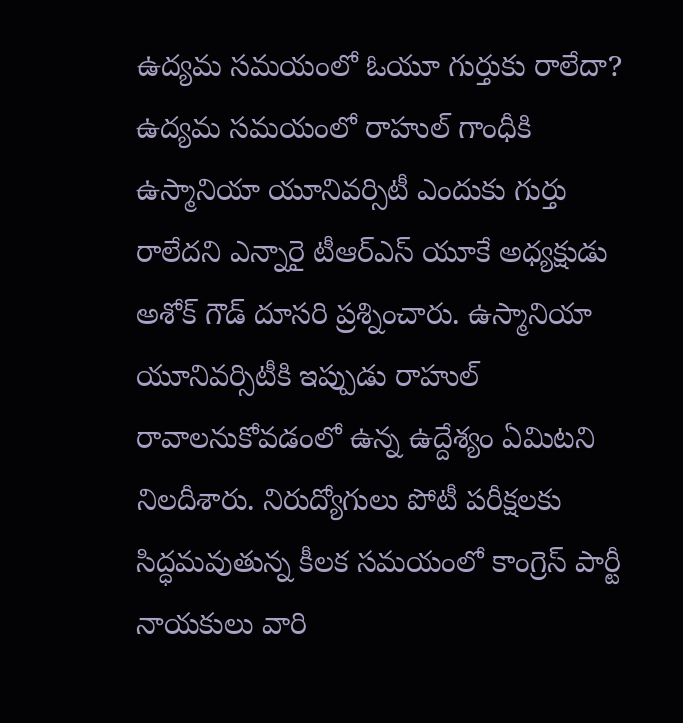ఉద్యమ సమయంలో ఓయూ గుర్తుకు రాలేదా?
ఉద్యమ సమయంలో రాహుల్ గాంధీకి ఉస్మానియా యూనివర్సిటీ ఎందుకు గుర్తు రాలేదని ఎన్నారై టీఆర్ఎస్ యూకే అధ్యక్షుడు అశోక్ గౌడ్ దూసరి ప్రశ్నించారు. ఉస్మానియా యూనివర్సిటీకి ఇప్పుడు రాహుల్ రావాలనుకోవడంలో ఉన్న ఉద్దేశ్యం ఏమిటని నిలదీశారు. నిరుద్యోగులు పోటీ పరీక్షలకు సిద్ధమవుతున్న కీలక సమయంలో కాంగ్రెస్ పార్టీ నాయకులు వారి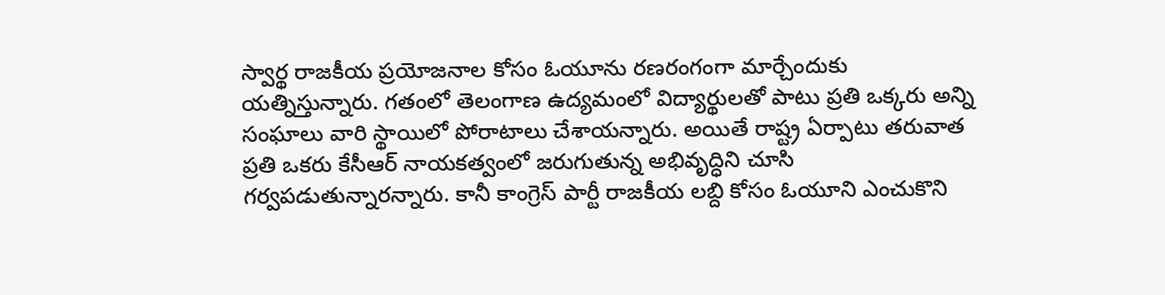స్వార్థ రాజకీయ ప్రయోజనాల కోసం ఓయూను రణరంగంగా మార్చేందుకు యత్నిస్తున్నారు. గతంలో తెలంగాణ ఉద్యమంలో విద్యార్థులతో పాటు ప్రతి ఒక్కరు అన్ని సంఘాలు వారి స్థాయిలో పోరాటాలు చేశాయన్నారు. అయితే రాష్ట్ర ఏర్పాటు తరువాత ప్రతి ఒకరు కేసీఆర్ నాయకత్వంలో జరుగుతున్న అభివృద్ధిని చూసి గర్వపడుతున్నారన్నారు. కానీ కాంగ్రెస్ పార్టీ రాజకీయ లబ్ది కోసం ఓయూని ఎంచుకొని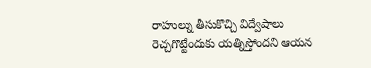రాహుల్ను తీసుకొచ్చి విద్వేషాలు రెచ్చగొట్టేందుకు యత్నిస్తోందని ఆయన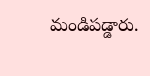మండిపడ్డారు.